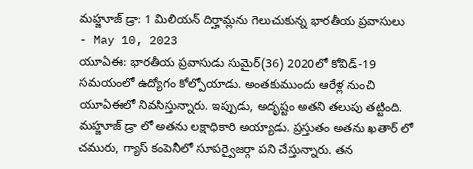మహ్జూజ్ డ్రా: 1 మిలియన్ దిర్హామ్లను గెలుచుకున్న భారతీయ ప్రవాసులు
- May 10, 2023
యూఏఈ: భారతీయ ప్రవాసుడు సుమైర్(36) 2020లో కోవిడ్-19 సమయంలో ఉద్యోగం కోల్పోయాడు. అంతకుముందు ఆరేళ్ల నుంచి యూఏఈలో నివసిస్తున్నారు. ఇప్పుడు, అదృష్టం అతని తలుపు తట్టింది. మహ్జూజ్ డ్రా లో అతను లక్షాధికారి అయ్యాడు. ప్రస్తుతం అతను ఖతార్ లో చమురు, గ్యాస్ కంపెనీలో సూపర్వైజర్గా పని చేస్తున్నారు. తన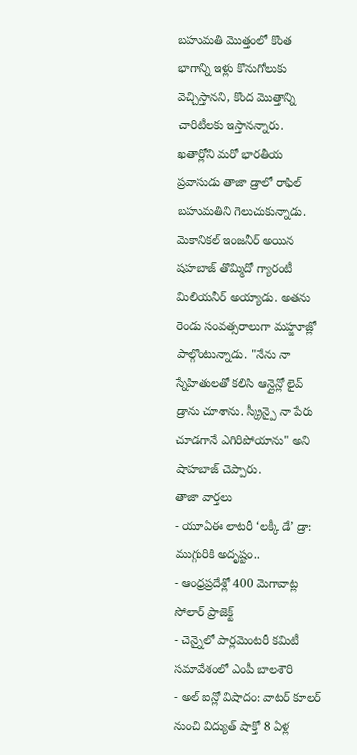బహుమతి మొత్తంలో కొంత భాగాన్ని ఇళ్లు కొనుగోలుకు వెచ్చిస్తానని, కొంద మొత్తాన్ని చారిటీలకు ఇస్తానన్నారు.
ఖతార్లోని మరో భారతీయ ప్రవాసుడు తాజా డ్రాలో రాఫిల్ బహుమతిని గెలుచుకున్నాడు. మెకానికల్ ఇంజనీర్ అయిన షహబాజ్ తొమ్మిదో గ్యారంటీ మిలియనీర్ అయ్యాడు. అతను రెండు సంవత్సరాలుగా మహ్జూజ్లో పాల్గొంటున్నాడు. "నేను నా స్నేహితులతో కలిసి ఆన్లైన్లో లైవ్ డ్రాను చూశాను. స్క్రీన్పై నా పేరు చూడగానే ఎగిరిపోయాను" అని షాహబాజ్ చెప్పారు.
తాజా వార్తలు
- యూఏఈ లాటరీ ‘లక్కీ డే’ డ్రా: ముగ్గురికి అదృష్టం..
- ఆంధ్రప్రదేశ్లో 400 మెగావాట్ల సోలార్ ప్రాజెక్ట్
- చెన్నైలో పార్లమెంటరీ కమిటీ సమావేశంలో ఎంపీ బాలశౌరి
- అల్ ఐన్లో విషాదం: వాటర్ కూలర్ నుంచి విద్యుత్ షాక్తో 8 ఏళ్ల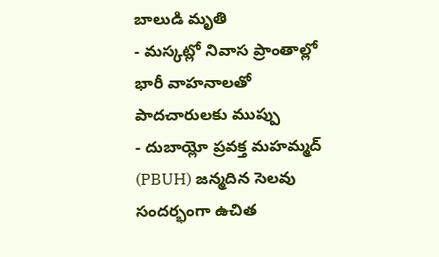బాలుడి మృతి
- మస్కట్లో నివాస ప్రాంతాల్లో భారీ వాహనాలతో పాదచారులకు ముప్పు
- దుబాయ్లో ప్రవక్త మహమ్మద్ (PBUH) జన్మదిన సెలవు సందర్భంగా ఉచిత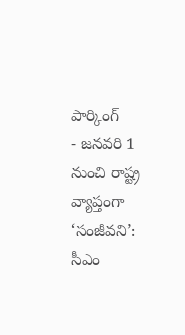పార్కింగ్
- జనవరి 1 నుంచి రాష్ట్ర వ్యాప్తంగా ‘సంజీవని’: సీఎం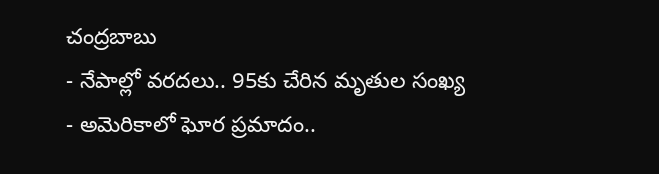చంద్రబాబు
- నేపాల్లో వరదలు.. 95కు చేరిన మృతుల సంఖ్య
- అమెరికాలో ఘోర ప్రమాదం..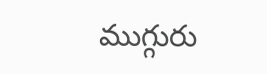ముగ్గురు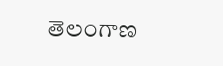తెలంగాణ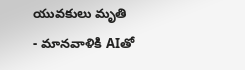యువకులు మృతి
- మానవాళికి AIతో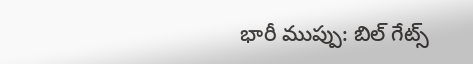భారీ ముప్పు: బిల్ గేట్స్